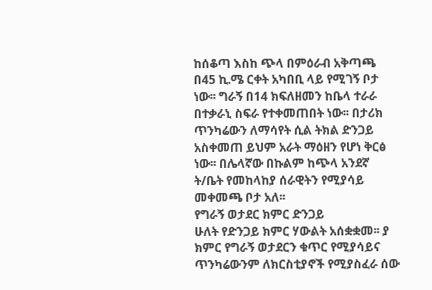ከሰቆጣ እስከ ጭላ በምዕራብ አቅጣጫ በ45 ኪ.ሜ ርቀት አካበቢ ላይ የሚገኝ ቦታ ነው፡፡ ግራኝ በ14 ክፍለዘመን ከቤላ ተራራ በተቃራኒ ስፍራ የተቀመጠበት ነው፡፡ በታሪክ ጥንካሬውን ለማሳየት ሲል ትክል ድንጋይ አስቀመጠ ይህም አራት ማዕዘን የሆነ ቅርፅ ነው፡፡ በሌላኛው በኩልም ከጭላ አንደኛ ት/ቤት የመከላከያ ሰራዊትን የሚያሳይ መቀመጫ ቦታ አለ፡፡
የግራኝ ወታደር ክምር ድንጋይ
ሁለት የድንጋይ ክምር ሃውልት አሰቋቋመ፡፡ ያ ክምር የግራኝ ወታደርን ቁጥር የሚያሳይና ጥንካሬውንም ለክርስቲያኖች የሚያስፈራ ሰው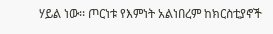ሃይል ነው፡፡ ጦርነቱ የእምነት አልነበረም ከክርስቲያኖች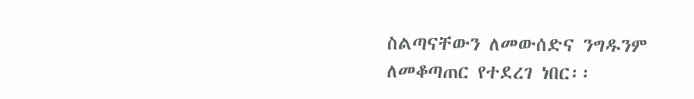ስልጣናቸውን ለመውሰድና ንግዱንም ለመቆጣጠር የተደረገ ነበር፡፡